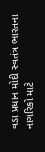વડા પ્રધાન મોદી સ્વતંત્ર ભારતના નાગરિકો માટે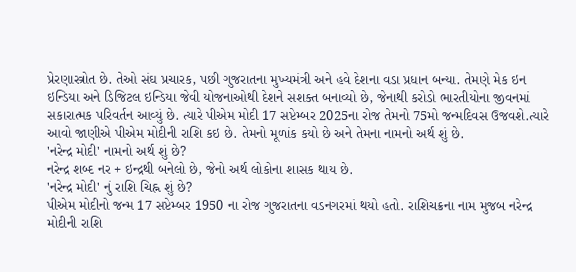પ્રેરણાસ્ત્રોત છે. તેઓ સંઘ પ્રચારક, પછી ગુજરાતના મુખ્યમંત્રી અને હવે દેશના વડા પ્રધાન બન્યા. તેમણે મેક ઇન ઇન્ડિયા અને ડિજિટલ ઇન્ડિયા જેવી યોજનાઓથી દેશને સશક્ત બનાવ્યો છે, જેનાથી કરોડો ભારતીયોના જીવનમાં સકારાત્મક પરિવર્તન આવ્યું છે. ત્યારે પીએમ મોદી 17 સપ્ટેમ્બર 2025ના રોજ તેમનો 75મો જન્મદિવસ ઉજવશે.ત્યારે આવો જાણીએ પીએમ મોદીની રાશિ કઇ છે. તેમનો મૂળાંક કયો છે અને તેમના નામનો અર્થ શું છે.
'નરેન્દ્ર મોદી' નામનો અર્થ શું છે?
નરેન્દ્ર શબ્દ નર + ઇન્દ્રથી બનેલો છે, જેનો અર્થ લોકોના શાસક થાય છે.
'નરેન્દ્ર મોદી' નું રાશિ ચિહ્ન શું છે?
પીએમ મોદીનો જન્મ 17 સપ્ટેમ્બર 1950 ના રોજ ગુજરાતના વડનગરમાં થયો હતો. રાશિચક્રના નામ મુજબ નરેન્દ્ર મોદીની રાશિ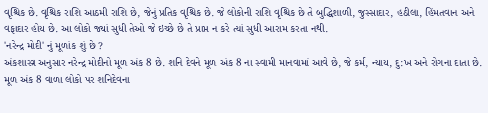વૃશ્ચિક છે. વૃશ્ચિક રાશિ આઠમી રાશિ છે, જેનું પ્રતિક વૃશ્ચિક છે. જે લોકોની રાશિ વૃશ્ચિક છે તે બુદ્ધિશાળી, જુસ્સાદાર, હઠીલા, હિંમતવાન અને વફાદાર હોય છે. આ લોકો જ્યાં સુધી તેઓ જે ઇચ્છે છે તે પ્રાપ્ત ન કરે ત્યાં સુધી આરામ કરતા નથી.
'નરેન્દ્ર મોદી' નું મૂળાંક શું છે ?
અંકશાસ્ત્ર અનુસાર નરેન્દ્ર મોદીનો મૂળ અંક 8 છે. શનિ દેવને મૂળ અંક 8 ના સ્વામી માનવામાં આવે છે, જે કર્મ, ન્યાય, દુ:ખ અને રોગના દાતા છે. મૂળ અંક 8 વાળા લોકો પર શનિદેવના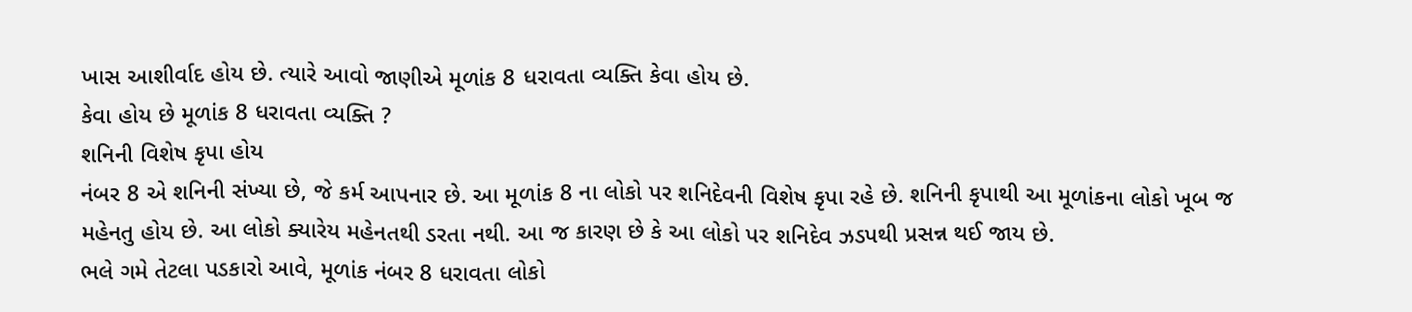ખાસ આશીર્વાદ હોય છે. ત્યારે આવો જાણીએ મૂળાંક 8 ધરાવતા વ્યક્તિ કેવા હોય છે.
કેવા હોય છે મૂળાંક 8 ધરાવતા વ્યક્તિ ?
શનિની વિશેષ કૃપા હોય
નંબર 8 એ શનિની સંખ્યા છે, જે કર્મ આપનાર છે. આ મૂળાંક 8 ના લોકો પર શનિદેવની વિશેષ કૃપા રહે છે. શનિની કૃપાથી આ મૂળાંકના લોકો ખૂબ જ મહેનતુ હોય છે. આ લોકો ક્યારેય મહેનતથી ડરતા નથી. આ જ કારણ છે કે આ લોકો પર શનિદેવ ઝડપથી પ્રસન્ન થઈ જાય છે.
ભલે ગમે તેટલા પડકારો આવે, મૂળાંક નંબર 8 ધરાવતા લોકો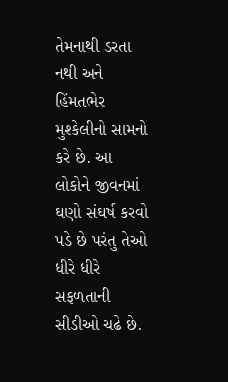તેમનાથી ડરતા નથી અને હિંમતભેર મુશ્કેલીનો સામનો કરે છે. આ લોકોને જીવનમાં ઘણો સંઘર્ષ કરવો પડે છે પરંતુ તેઓ ધીરે ધીરે સફળતાની સીડીઓ ચઢે છે.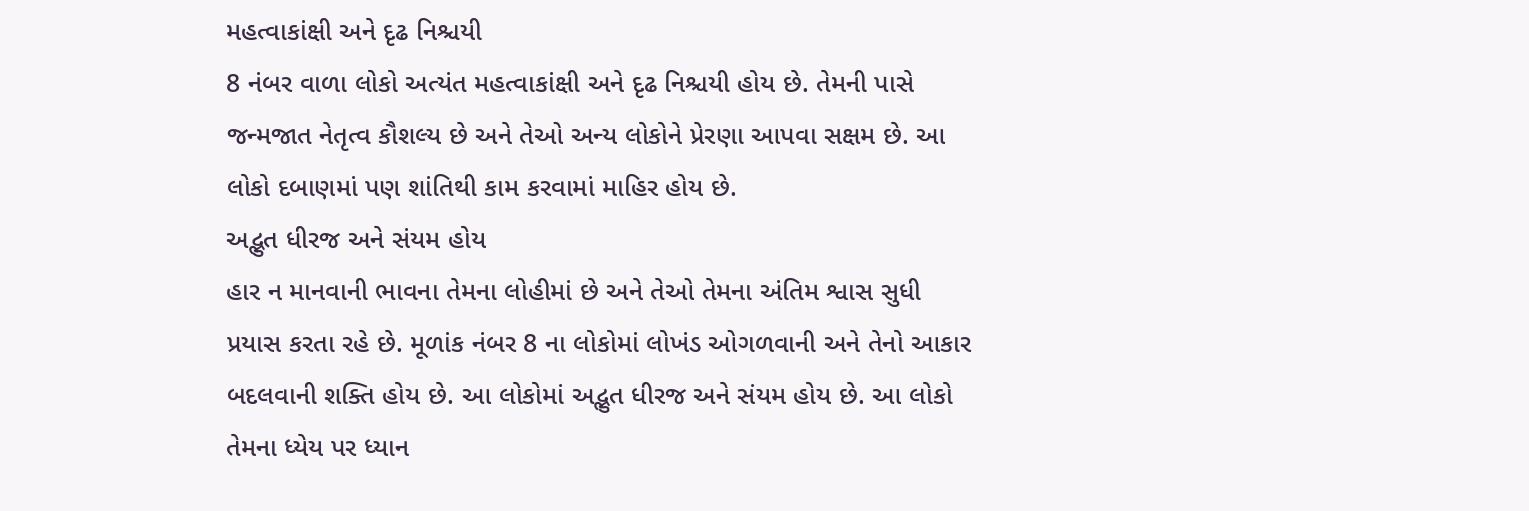મહત્વાકાંક્ષી અને દૃઢ નિશ્ચયી
8 નંબર વાળા લોકો અત્યંત મહત્વાકાંક્ષી અને દૃઢ નિશ્ચયી હોય છે. તેમની પાસે જન્મજાત નેતૃત્વ કૌશલ્ય છે અને તેઓ અન્ય લોકોને પ્રેરણા આપવા સક્ષમ છે. આ લોકો દબાણમાં પણ શાંતિથી કામ કરવામાં માહિર હોય છે.
અદ્ભુત ધીરજ અને સંયમ હોય
હાર ન માનવાની ભાવના તેમના લોહીમાં છે અને તેઓ તેમના અંતિમ શ્વાસ સુધી પ્રયાસ કરતા રહે છે. મૂળાંક નંબર 8 ના લોકોમાં લોખંડ ઓગળવાની અને તેનો આકાર બદલવાની શક્તિ હોય છે. આ લોકોમાં અદ્ભુત ધીરજ અને સંયમ હોય છે. આ લોકો તેમના ધ્યેય પર ધ્યાન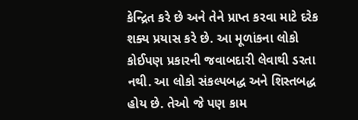કેન્દ્રિત કરે છે અને તેને પ્રાપ્ત કરવા માટે દરેક શક્ય પ્રયાસ કરે છે. આ મૂળાંકના લોકો કોઈપણ પ્રકારની જવાબદારી લેવાથી ડરતા નથી. આ લોકો સંકલ્પબદ્ધ અને શિસ્તબદ્ધ હોય છે. તેઓ જે પણ કામ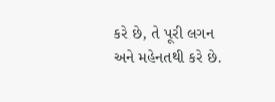કરે છે, તે પૂરી લગન અને મહેનતથી કરે છે.